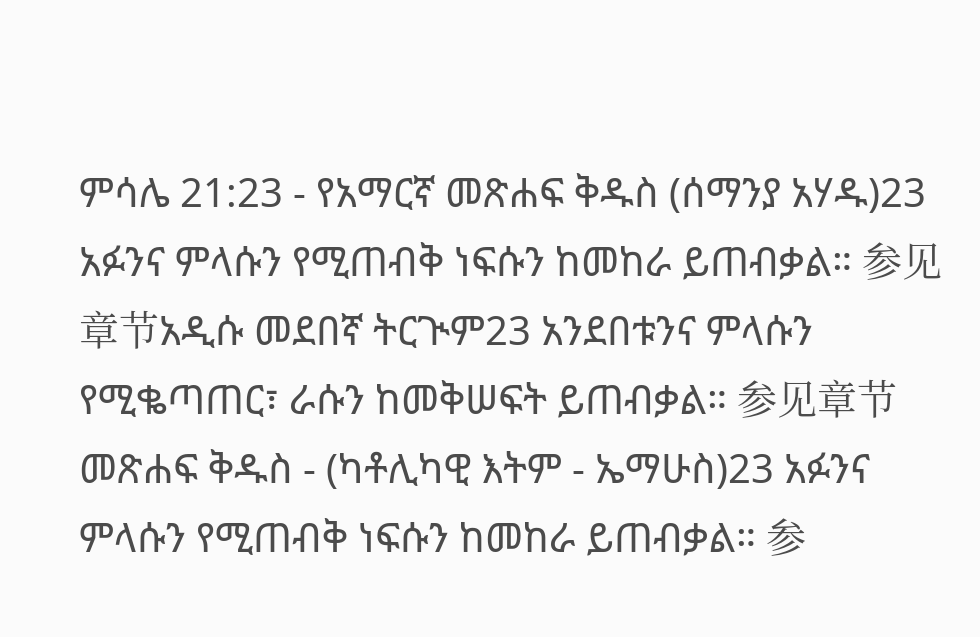ምሳሌ 21:23 - የአማርኛ መጽሐፍ ቅዱስ (ሰማንያ አሃዱ)23 አፉንና ምላሱን የሚጠብቅ ነፍሱን ከመከራ ይጠብቃል። 参见章节አዲሱ መደበኛ ትርጒም23 አንደበቱንና ምላሱን የሚቈጣጠር፣ ራሱን ከመቅሠፍት ይጠብቃል። 参见章节መጽሐፍ ቅዱስ - (ካቶሊካዊ እትም - ኤማሁስ)23 አፉንና ምላሱን የሚጠብቅ ነፍሱን ከመከራ ይጠብቃል። 参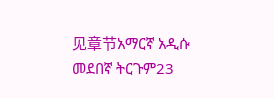见章节አማርኛ አዲሱ መደበኛ ትርጉም23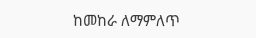ከመከራ ለማምለጥ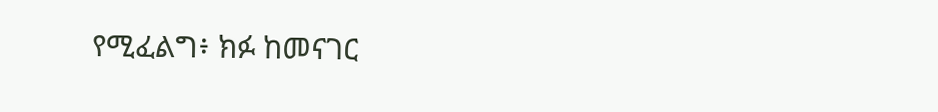የሚፈልግ፥ ክፉ ከመናገር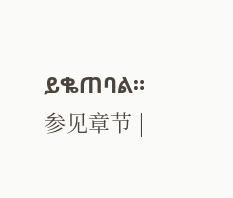ይቈጠባል። 参见章节 |